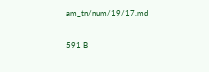am_tn/num/19/17.md

591 B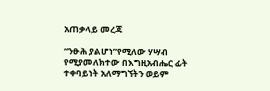አጠቃላይ መረጃ

“ንፁሕ ያልሆነ”የሚለው ሃሣብ የሚያመለክተው በእግዚአብሔር ፊት ተቀባይነት አለማግኘትን ወይም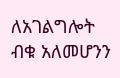ለአገልግሎት ብቁ አለመሆንን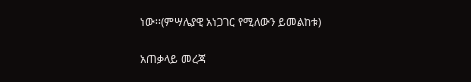ነው፡፡(ምሣሌያዊ አነጋገር የሚለውን ይመልከቱ)

አጠቃላይ መረጃ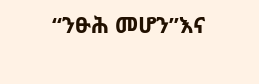“ንፁሕ መሆን”እና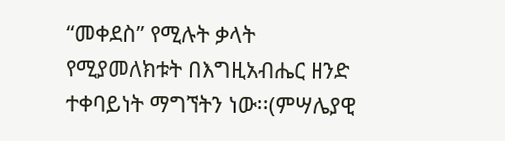“መቀደስ” የሚሉት ቃላት የሚያመለክቱት በእግዚአብሔር ዘንድ ተቀባይነት ማግኘትን ነው፡፡(ምሣሌያዊ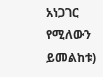አነጋገር የሚለውን ይመልከቱ)